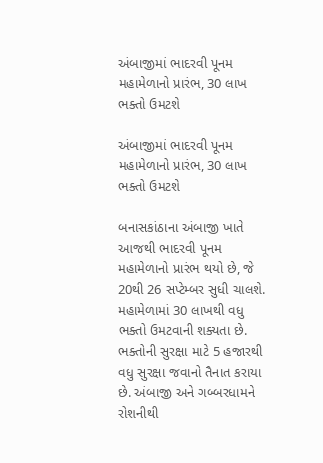અંબાજીમાં ભાદરવી પૂનમ મહામેળાનો પ્રારંભ, 30 લાખ ભક્તો ઉમટશે

અંબાજીમાં ભાદરવી પૂનમ મહામેળાનો પ્રારંભ, 30 લાખ ભક્તો ઉમટશે

બનાસકાંઠાના અંબાજી ખાતે આજથી ભાદરવી પૂનમ મહામેળાનો પ્રારંભ થયો છે, જે 20થી 26 સપ્ટેમ્બર સુધી ચાલશે. મહામેળામાં 30 લાખથી વધુ ભક્તો ઉમટવાની શક્યતા છે. ભક્તોની સુરક્ષા માટે 5 હજારથી વધુ સુરક્ષા જવાનો તૈનાત કરાયા છે. અંબાજી અને ગબ્બરધામને રોશનીથી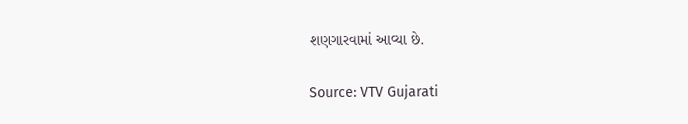શણગારવામાં આવ્યા છે.

Source: VTV Gujarati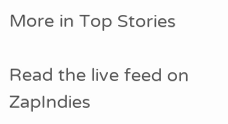More in Top Stories

Read the live feed on ZapIndies